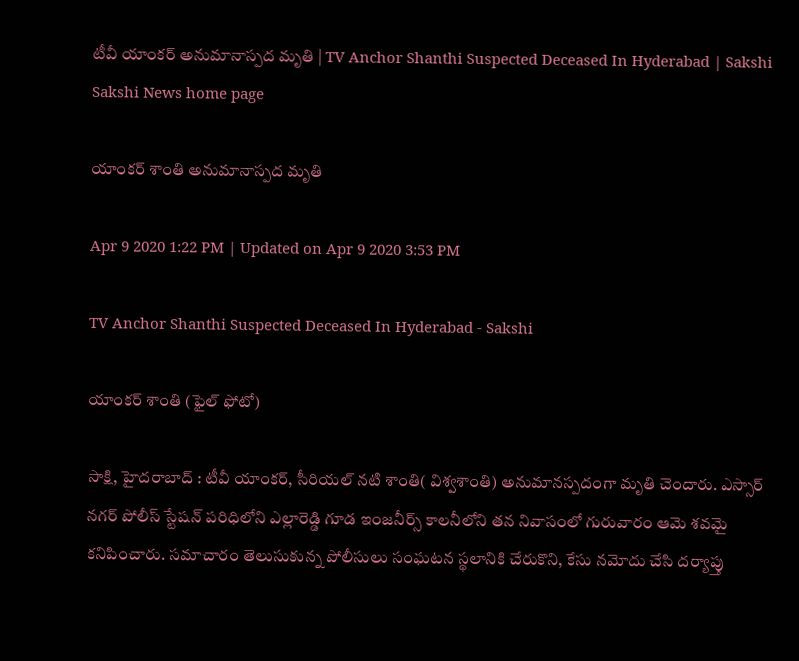టీవీ యాంకర్‌ అనుమానాస్పద మృతి | TV Anchor Shanthi Suspected Deceased In Hyderabad | Sakshi
Sakshi News home page

యాంకర్‌ శాంతి అనుమానాస్పద మృతి

Apr 9 2020 1:22 PM | Updated on Apr 9 2020 3:53 PM

TV Anchor Shanthi Suspected Deceased In Hyderabad - Sakshi

యాంకర్‌ శాంతి (ఫైల్‌ ఫోటో)

సాక్షి, హైదరాబాద్‌ : టీవీ యాంకర్‌, సీరియల్‌ నటి శాంతి( విశ్వశాంతి) అనుమానస్పదంగా మృతి చెందారు. ఎస్సార్‌ నగర్‌ పోలీస్‌ స్టేషన్‌ పరిధిలోని ఎల్లారెడ్డి గూడ ఇంజనీర్స్‌ కాలనీలోని తన నివాసంలో గురువారం ఆమె శవమై కనిపించారు. సమాచారం తెలుసుకున్న పోలీసులు సంఘటన స్థలానికి చేరుకొని, కేసు నమోదు చేసి దర్యాప్తు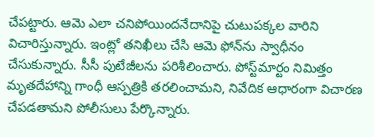చేపట్టారు. ఆమె ఎలా చనిపోయిందనేదానిపై చుటుపక్కల వారిని విచారిస్తున్నారు. ఇంట్లో తనిఖీలు చేసి ఆమె ఫోన్‌ను స్వాధీనం చేసుకున్నారు. సీసీ పుటేజీలను పరిశీలించారు. పోస్ట్‌మార్టం నిమిత్తం మృతదేహాన్ని గాంధీ ఆస్పత్రికి తరలించామని, నివేదిక ఆధారంగా విచారణ చేపడతామని పోలీసులు పేర్కొన్నారు.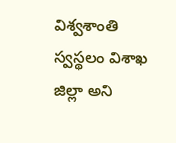విశ్వశాంతి స్వస్థలం విశాఖ జిల్లా అని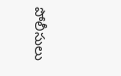పోలీసులు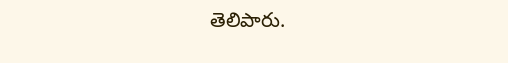తెలిపారు.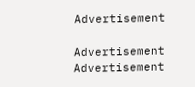Advertisement

Advertisement
Advertisement